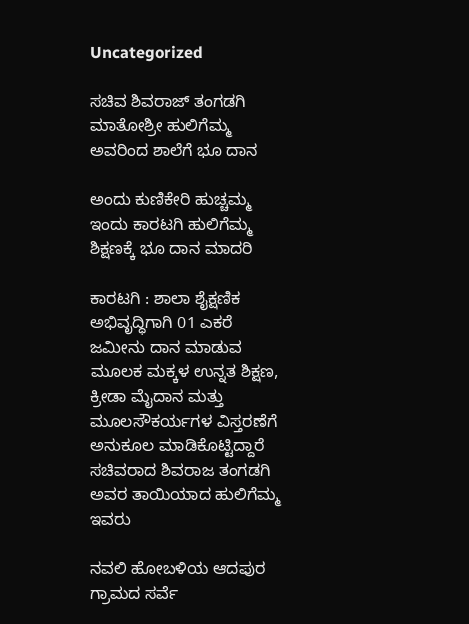Uncategorized

ಸಚಿವ ಶಿವರಾಜ್ ತಂಗಡಗಿ ಮಾತೋಶ್ರೀ ಹುಲಿಗೆಮ್ಮ ಅವರಿಂದ ಶಾಲೆಗೆ ಭೂ ದಾನ

ಅಂದು ಕುಣಿಕೇರಿ ಹುಚ್ಚಮ್ಮ ಇಂದು ಕಾರಟಗಿ ಹುಲಿಗೆಮ್ಮ ಶಿಕ್ಷಣಕ್ಕೆ ಭೂ ದಾನ ಮಾದರಿ

ಕಾರಟಗಿ : ಶಾಲಾ ಶೈಕ್ಷಣಿಕ ಅಭಿವೃದ್ಧಿಗಾಗಿ 01 ಎಕರೆ ಜಮೀನು ದಾನ ಮಾಡುವ ಮೂಲಕ ಮಕ್ಕಳ ಉನ್ನತ ಶಿಕ್ಷಣ, ಕ್ರೀಡಾ ಮೈದಾನ ಮತ್ತು ಮೂಲಸೌಕರ್ಯಗಳ ವಿಸ್ತರಣೆಗೆ ಅನುಕೂಲ ಮಾಡಿಕೊಟ್ಟಿದ್ದಾರೆ ಸಚಿವರಾದ ಶಿವರಾಜ ತಂಗಡಗಿ ಅವರ ತಾಯಿಯಾದ ಹುಲಿಗೆಮ್ಮ ಇವರು

ನವಲಿ ಹೋಬಳಿಯ ಆದಪುರ ಗ್ರಾಮದ ಸರ್ವೆ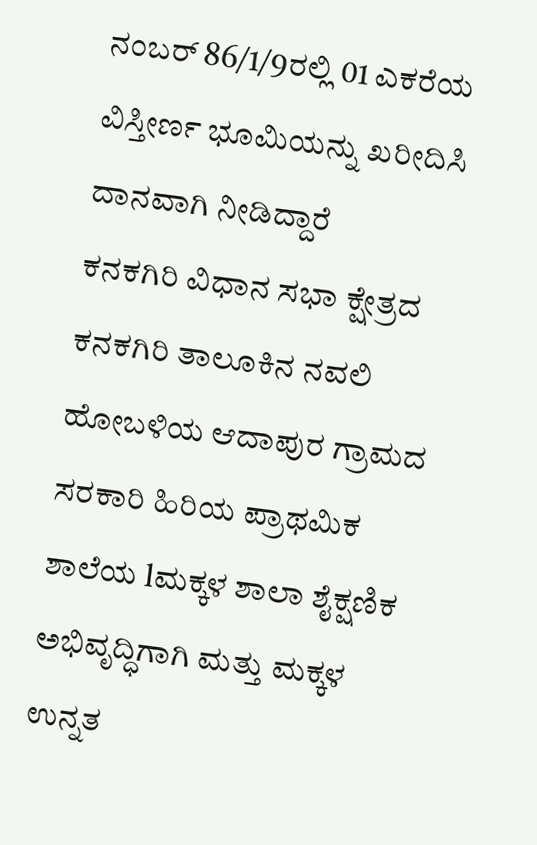ನಂಬರ್ 86/1/9ರಲ್ಲಿ 01 ಎಕರೆಯ ವಿಸ್ತೀರ್ಣ ಭೂಮಿಯನ್ನು ಖರೀದಿಸಿ ದಾನವಾಗಿ ನೀಡಿದ್ದಾರೆ
ಕನಕಗಿರಿ ವಿಧಾನ ಸಭಾ ಕ್ಷೇತ್ರದ ಕನಕಗಿರಿ ತಾಲೂಕಿನ ನವಲಿ ಹೋಬಳಿಯ ಆದಾಪುರ ಗ್ರಾಮದ ಸರಕಾರಿ ಹಿರಿಯ ಪ್ರಾಥಮಿಕ ಶಾಲೆಯ lಮಕ್ಕಳ ಶಾಲಾ ಶೈಕ್ಷಣಿಕ ಅಭಿವೃದ್ಧಿಗಾಗಿ ಮತ್ತು ಮಕ್ಕಳ ಉನ್ನತ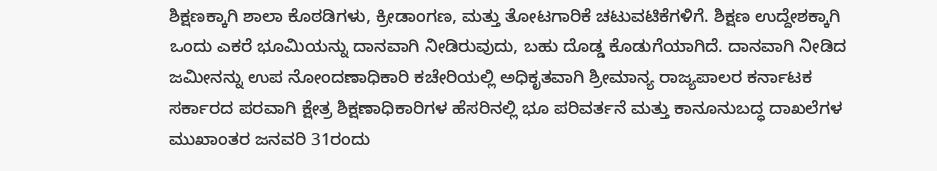ಶಿಕ್ಷಣಕ್ಕಾಗಿ ಶಾಲಾ ಕೊಠಡಿಗಳು, ಕ್ರೀಡಾಂಗಣ, ಮತ್ತು ತೋಟಗಾರಿಕೆ ಚಟುವಟಿಕೆಗಳಿಗೆ. ಶಿಕ್ಷಣ ಉದ್ದೇಶಕ್ಕಾಗಿ ಒಂದು ಎಕರೆ ಭೂಮಿಯನ್ನು ದಾನವಾಗಿ ನೀಡಿರುವುದು, ಬಹು ದೊಡ್ಡ ಕೊಡುಗೆಯಾಗಿದೆ. ದಾನವಾಗಿ ನೀಡಿದ ಜಮೀನನ್ನು ಉಪ ನೋಂದಣಾಧಿಕಾರಿ ಕಚೇರಿಯಲ್ಲಿ ಅಧಿಕೃತವಾಗಿ ಶ್ರೀಮಾನ್ಯ ರಾಜ್ಯಪಾಲರ ಕರ್ನಾಟಕ ಸರ್ಕಾರದ ಪರವಾಗಿ ಕ್ಷೇತ್ರ ಶಿಕ್ಷಣಾಧಿಕಾರಿಗಳ ಹೆಸರಿನಲ್ಲಿ ಭೂ ಪರಿವರ್ತನೆ ಮತ್ತು ಕಾನೂನುಬದ್ಧ ದಾಖಲೆಗಳ ಮುಖಾಂತರ ಜನವರಿ 31ರಂದು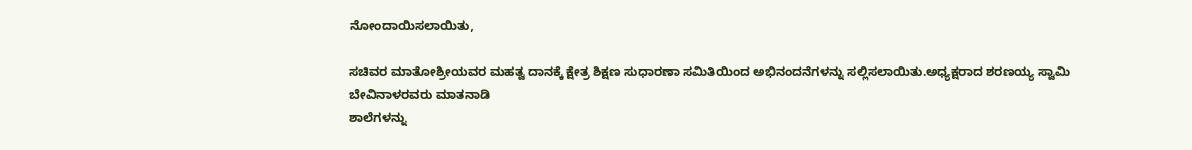ನೋಂದಾಯಿಸಲಾಯಿತು,

ಸಚಿವರ ಮಾತೋಶ್ರೀಯವರ ಮಹತ್ವ ದಾನಕ್ಕೆ ಕ್ಷೇತ್ರ ಶಿಕ್ಷಣ ಸುಧಾರಣಾ ಸಮಿತಿಯಿಂದ ಅಭಿನಂದನೆಗಳನ್ನು ಸಲ್ಲಿಸಲಾಯಿತು.ಅಧ್ಯಕ್ಷರಾದ ಶರಣಯ್ಯ ಸ್ವಾಮಿ ಬೇವಿನಾಳರವರು ಮಾತನಾಡಿ
ಶಾಲೆಗಳನ್ನು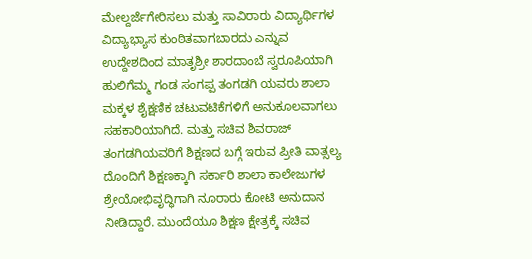ಮೇಲ್ದರ್ಜೆಗೇರಿಸಲು ಮತ್ತು ಸಾವಿರಾರು ವಿದ್ಯಾರ್ಥಿಗಳ ವಿದ್ಯಾಭ್ಯಾಸ ಕುಂಠಿತವಾಗಬಾರದು ಎನ್ನುವ ಉದ್ದೇಶದಿಂದ ಮಾತೃಶ್ರೀ ಶಾರದಾಂಬೆ ಸ್ವರೂಪಿಯಾಗಿ ಹುಲಿಗೆಮ್ಮ ಗಂಡ ಸಂಗಪ್ಪ ತಂಗಡಗಿ ಯವರು ಶಾಲಾ ಮಕ್ಕಳ ಶೈಕ್ಷಣಿಕ ಚಟುವಟಿಕೆಗಳಿಗೆ ಅನುಕೂಲವಾಗಲು ಸಹಕಾರಿಯಾಗಿದೆ. ಮತ್ತು ಸಚಿವ ಶಿವರಾಜ್ ತಂಗಡಗಿಯವರಿಗೆ ಶಿಕ್ಷಣದ ಬಗ್ಗೆ ಇರುವ ಪ್ರೀತಿ ವಾತ್ಸಲ್ಯ ದೊಂದಿಗೆ ಶಿಕ್ಷಣಕ್ಕಾಗಿ ಸರ್ಕಾರಿ ಶಾಲಾ ಕಾಲೇಜುಗಳ ಶ್ರೇಯೋಭಿವೃದ್ಧಿಗಾಗಿ ನೂರಾರು ಕೋಟಿ ಅನುದಾನ ನೀಡಿದ್ದಾರೆ. ಮುಂದೆಯೂ ಶಿಕ್ಷಣ ಕ್ಷೇತ್ರಕ್ಕೆ ಸಚಿವ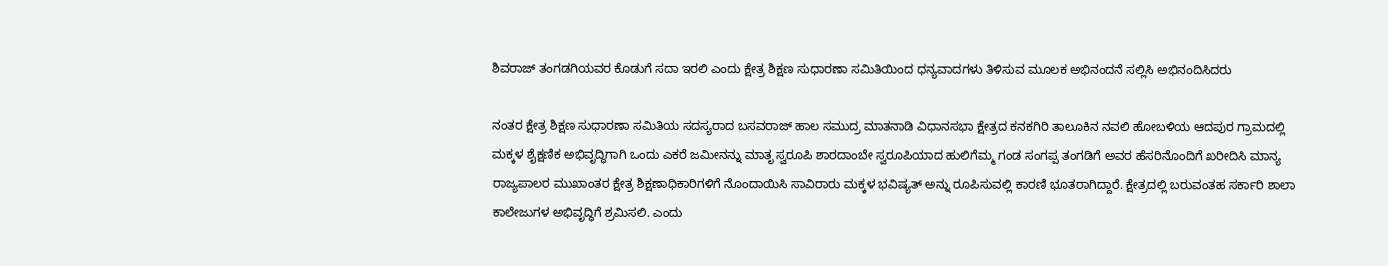ಶಿವರಾಜ್ ತಂಗಡಗಿಯವರ ಕೊಡುಗೆ ಸದಾ ಇರಲಿ ಎಂದು ಕ್ಷೇತ್ರ ಶಿಕ್ಷಣ ಸುಧಾರಣಾ ಸಮಿತಿಯಿಂದ ಧನ್ಯವಾದಗಳು ತಿಳಿಸುವ ಮೂಲಕ ಅಭಿನಂದನೆ ಸಲ್ಲಿಸಿ ಅಭಿನಂದಿಸಿದರು

ನಂತರ ಕ್ಷೇತ್ರ ಶಿಕ್ಷಣ ಸುಧಾರಣಾ ಸಮಿತಿಯ ಸದಸ್ಯರಾದ ಬಸವರಾಜ್ ಹಾಲ ಸಮುದ್ರ ಮಾತನಾಡಿ ವಿಧಾನಸಭಾ ಕ್ಷೇತ್ರದ ಕನಕಗಿರಿ ತಾಲೂಕಿನ ನವಲಿ ಹೋಬಳಿಯ ಆದಪುರ ಗ್ರಾಮದಲ್ಲಿ ಮಕ್ಕಳ ಶೈಕ್ಷಣಿಕ ಅಭಿವೃದ್ಧಿಗಾಗಿ ಒಂದು ಎಕರೆ ಜಮೀನನ್ನು ಮಾತೃ ಸ್ವರೂಪಿ ಶಾರದಾಂಬೇ ಸ್ವರೂಪಿಯಾದ ಹುಲಿಗೆಮ್ಮ ಗಂಡ ಸಂಗಪ್ಪ ತಂಗಡಿಗೆ ಅವರ ಹೆಸರಿನೊಂದಿಗೆ ಖರೀದಿಸಿ ಮಾನ್ಯ ರಾಜ್ಯಪಾಲರ ಮುಖಾಂತರ ಕ್ಷೇತ್ರ ಶಿಕ್ಷಣಾಧಿಕಾರಿಗಳಿಗೆ ನೊಂದಾಯಿಸಿ ಸಾವಿರಾರು ಮಕ್ಕಳ ಭವಿಷ್ಯತ್ ಅನ್ನು ರೂಪಿಸುವಲ್ಲಿ ಕಾರಣಿ ಭೂತರಾಗಿದ್ದಾರೆ. ಕ್ಷೇತ್ರದಲ್ಲಿ ಬರುವಂತಹ ಸರ್ಕಾರಿ ಶಾಲಾ ಕಾಲೇಜುಗಳ ಅಭಿವೃದ್ಧಿಗೆ ಶ್ರಮಿಸಲಿ. ಎಂದು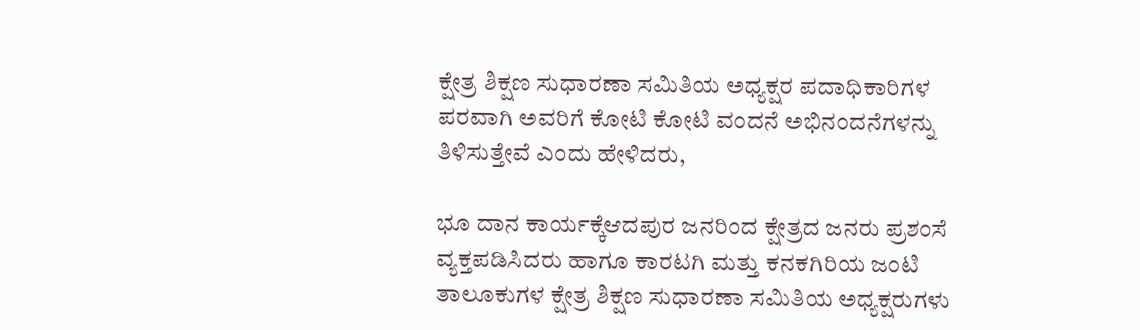ಕ್ಷೇತ್ರ ಶಿಕ್ಷಣ ಸುಧಾರಣಾ ಸಮಿತಿಯ ಅಧ್ಯಕ್ಷರ ಪದಾಧಿಕಾರಿಗಳ ಪರವಾಗಿ ಅವರಿಗೆ ಕೋಟಿ ಕೋಟಿ ವಂದನೆ ಅಭಿನಂದನೆಗಳನ್ನು ತಿಳಿಸುತ್ತೇವೆ ಎಂದು ಹೇಳಿದರು,

ಭೂ ದಾನ ಕಾರ್ಯಕ್ಕೆಆದಪುರ ಜನರಿಂದ ಕ್ಷೇತ್ರದ ಜನರು ಪ್ರಶಂಸೆ ವ್ಯಕ್ತಪಡಿಸಿದರು ಹಾಗೂ ಕಾರಟಗಿ ಮತ್ತು ಕನಕಗಿರಿಯ ಜಂಟಿ ತಾಲೂಕುಗಳ ಕ್ಷೇತ್ರ ಶಿಕ್ಷಣ ಸುಧಾರಣಾ ಸಮಿತಿಯ ಅಧ್ಯಕ್ಷರುಗಳು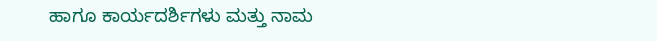ಹಾಗೂ ಕಾರ್ಯದರ್ಶಿಗಳು ಮತ್ತು ನಾಮ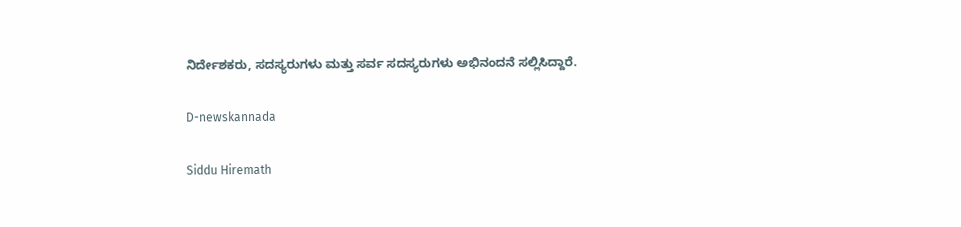ನಿರ್ದೇಶಕರು, ಸದಸ್ಯರುಗಳು ಮತ್ತು ಸರ್ವ ಸದಸ್ಯರುಗಳು ಅಭಿನಂದನೆ ಸಲ್ಲಿಸಿದ್ದಾರೆ.

D-newskannada

Siddu Hiremath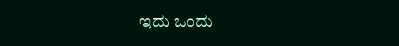ಇದು ಒಂದು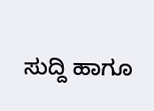ಸುದ್ದಿ ಹಾಗೂ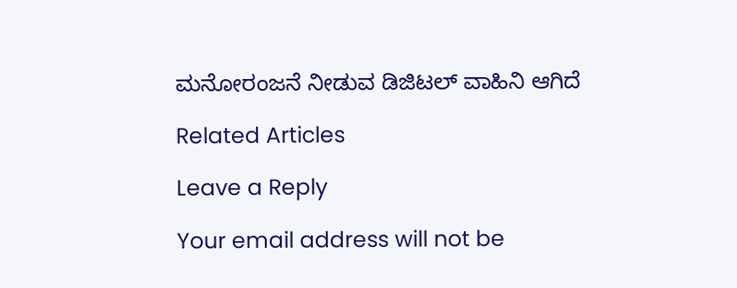ಮನೋರಂಜನೆ ನೀಡುವ ಡಿಜಿಟಲ್ ವಾಹಿನಿ ಆಗಿದೆ

Related Articles

Leave a Reply

Your email address will not be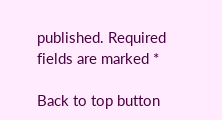published. Required fields are marked *

Back to top button